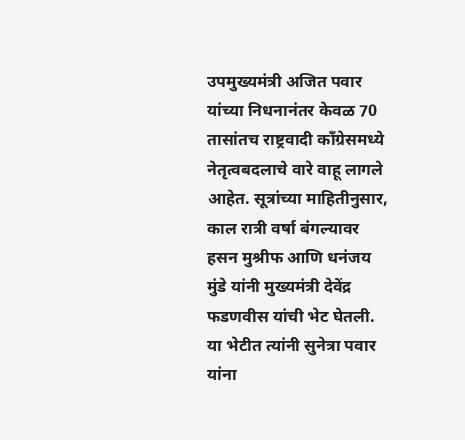उपमुख्यमंत्री अजित पवार यांच्या निधनानंतर केवळ 70 तासांतच राष्ट्रवादी काँग्रेसमध्ये नेतृत्वबदलाचे वारे वाहू लागले आहेत. सूत्रांच्या माहितीनुसार, काल रात्री वर्षा बंगल्यावर हसन मुश्रीफ आणि धनंजय मुंडे यांनी मुख्यमंत्री देवेंद्र फडणवीस यांची भेट घेतली. या भेटीत त्यांनी सुनेत्रा पवार यांना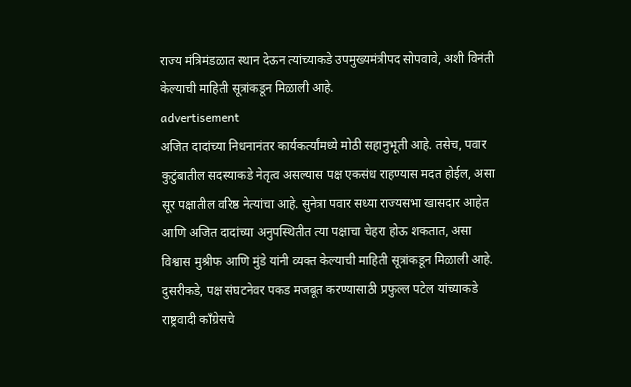राज्य मंत्रिमंडळात स्थान देऊन त्यांच्याकडे उपमुख्यमंत्रीपद सोपवावे, अशी विनंती केल्याची माहिती सूत्रांकडून मिळाली आहे.
advertisement
अजित दादांच्या निधनानंतर कार्यकर्त्यांमध्ये मोठी सहानुभूती आहे. तसेच, पवार कुटुंबातील सदस्याकडे नेतृत्व असल्यास पक्ष एकसंध राहण्यास मदत होईल, असा सूर पक्षातील वरिष्ठ नेत्यांचा आहे. सुनेत्रा पवार सध्या राज्यसभा खासदार आहेत आणि अजित दादांच्या अनुपस्थितीत त्या पक्षाचा चेहरा होऊ शकतात, असा विश्वास मुश्रीफ आणि मुंडे यांनी व्यक्त केल्याची माहिती सूत्रांकडून मिळाली आहे.
दुसरीकडे, पक्ष संघटनेवर पकड मजबूत करण्यासाठी प्रफुल्ल पटेल यांच्याकडे राष्ट्रवादी काँग्रेसचे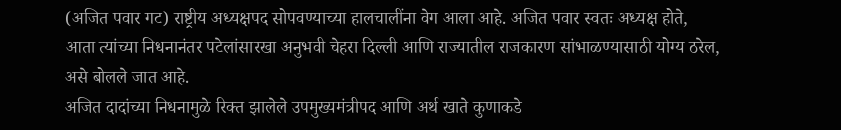(अजित पवार गट) राष्ट्रीय अध्यक्षपद सोपवण्याच्या हालचालींना वेग आला आहे. अजित पवार स्वतः अध्यक्ष होते, आता त्यांच्या निधनानंतर पटेलांसारखा अनुभवी चेहरा दिल्ली आणि राज्यातील राजकारण सांभाळण्यासाठी योग्य ठरेल, असे बोलले जात आहे.
अजित दादांच्या निधनामुळे रिक्त झालेले उपमुख्यमंत्रीपद आणि अर्थ खाते कुणाकडे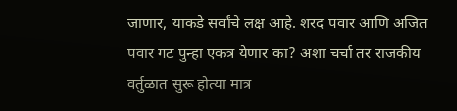जाणार, याकडे सर्वांचे लक्ष आहे. शरद पवार आणि अजित पवार गट पुन्हा एकत्र येणार का? अशा चर्चा तर राजकीय वर्तुळात सुरू होत्या मात्र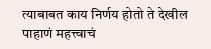त्याबाबत काय निर्णय होतो ते देखील पाहाणं महत्त्वाचं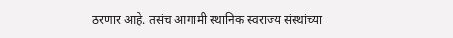ठरणार आहे. तसंच आगामी स्थानिक स्वराज्य संस्थांच्या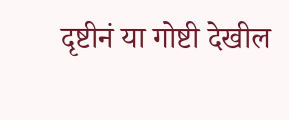दृष्टीनं या गोष्टी देखील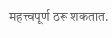महत्त्वपूर्ण ठरू शकतात.